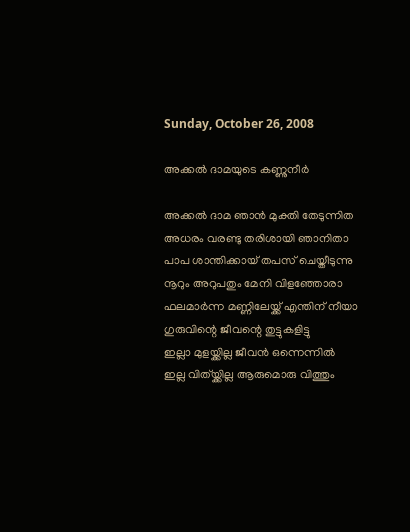Sunday, October 26, 2008

അക്കല്‍ ദാമയുടെ കണ്ണുനീര്‍

അക്കല്‍ ദാമ ഞാന്‍ മുക്തി തേടുന്നിത
അധരം വരണ്ടു തരിശായി ഞാനിതാ
പാപ ശാന്തിക്കായ്‌ തപസ് ചെയ്തീടുന്നു
നൂറും അറുപതും മേനി വിളഞ്ഞോരാ
ഫലമാര്‍ന്ന മണ്ണിലേയ്ക്ക് എന്തിന് നീയാ
ഗുരുവിന്റെ ജീവന്റെ തുട്ടുകളിട്ടു
ഇല്ലാ മുളയ്ക്കില്ല ജീവന്‍ ഒന്നെന്നില്‍
ഇല്ല വിത്യ്ക്കില്ല ആരുമൊരു വിത്തും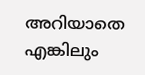അറിയാതെ എങ്കിലും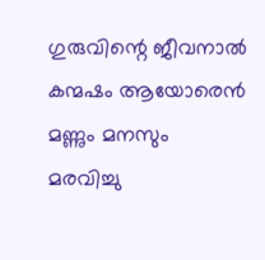ഗുരുവിന്റെ ജീവനാല്‍
കന്മഷം ആയോരെന്‍ മണ്ണും മനസും
മരവിച്ചു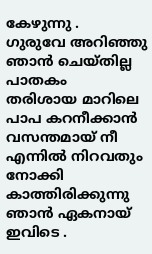കേഴുന്നു .
ഗുരുവേ അറിഞ്ഞു ഞാന്‍ ചെയ്തില്ല പാതകം
തരിശായ മാറിലെ പാപ കറനീക്കാന്‍
വസന്തമായ്‌ നീ എന്നില്‍ നിറവതും നോക്കി
കാത്തിരിക്കുന്നു ഞാന്‍ ഏകനായ് ഇവിടെ .